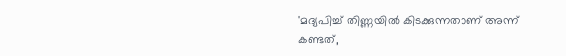'മദ്യപിച്ച് തിണ്ണയിൽ കിടക്കുന്നതാണ് അന്ന് കണ്ടത്,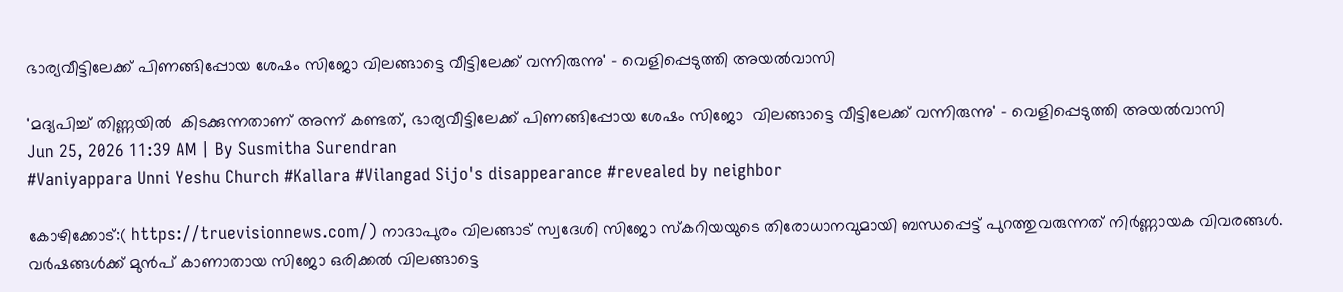ഭാര്യവീട്ടിലേക്ക് പിണങ്ങിപ്പോയ ശേഷം സിജോ വിലങ്ങാട്ടെ വീട്ടിലേക്ക് വന്നിരുന്നു' - വെളിപ്പെടുത്തി അയൽവാസി

'മദ്യപിച്ച് തിണ്ണയിൽ  കിടക്കുന്നതാണ് അന്ന് കണ്ടത്, ഭാര്യവീട്ടിലേക്ക് പിണങ്ങിപ്പോയ ശേഷം സിജോ  വിലങ്ങാട്ടെ വീട്ടിലേക്ക് വന്നിരുന്നു' - വെളിപ്പെടുത്തി അയൽവാസി
Jun 25, 2026 11:39 AM | By Susmitha Surendran
#Vaniyappara Unni Yeshu Church #Kallara #Vilangad Sijo's disappearance #revealed by neighbor

കോഴിക്കോട്:( https://truevisionnews.com/) നാദാപുരം വിലങ്ങാട് സ്വദേശി സിജോ സ്കറിയയുടെ തിരോധാനവുമായി ബന്ധപ്പെട്ട് പുറത്തുവരുന്നത് നിർണ്ണായക വിവരങ്ങൾ. വർഷങ്ങൾക്ക് മുൻപ് കാണാതായ സിജോ ഒരിക്കൽ വിലങ്ങാട്ടെ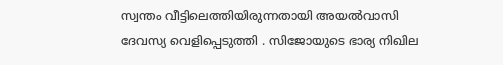സ്വന്തം വീട്ടിലെത്തിയിരുന്നതായി അയൽവാസി ദേവസ്യ വെളിപ്പെടുത്തി . സിജോയുടെ ഭാര്യ നിഖില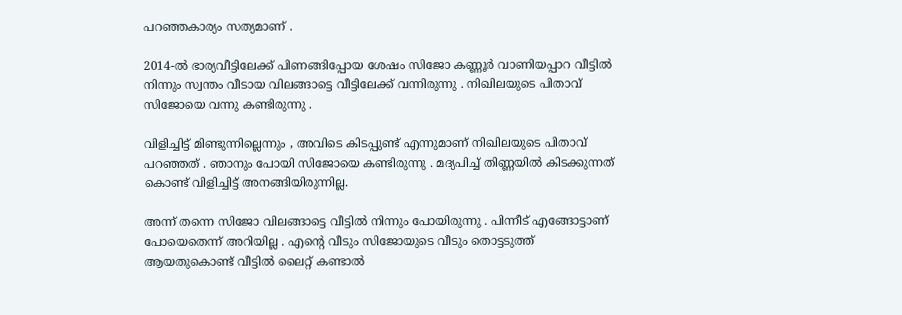പറഞ്ഞകാര്യം സത്യമാണ് .

2014-ൽ ഭാര്യവീട്ടിലേക്ക് പിണങ്ങിപ്പോയ ശേഷം സിജോ കണ്ണൂർ വാണിയപ്പാറ വീട്ടിൽ നിന്നും സ്വന്തം വീടായ വിലങ്ങാട്ടെ വീട്ടിലേക്ക് വന്നിരുന്നു . നിഖിലയുടെ പിതാവ് സിജോയെ വന്നു കണ്ടിരുന്നു .

വിളിച്ചിട്ട് മിണ്ടുന്നില്ലെന്നും , അവിടെ കിടപ്പുണ്ട് എന്നുമാണ് നിഖിലയുടെ പിതാവ് പറഞ്ഞത് . ഞാനും പോയി സിജോയെ കണ്ടിരുന്നു . മദ്യപിച്ച് തിണ്ണയിൽ കിടക്കുന്നത് കൊണ്ട് വിളിച്ചിട്ട് അനങ്ങിയിരുന്നില്ല.

അന്ന് തന്നെ സിജോ വിലങ്ങാട്ടെ വീട്ടിൽ നിന്നും പോയിരുന്നു . പിന്നീട് എങ്ങോട്ടാണ് പോയെതെന്ന് അറിയില്ല . എന്റെ വീടും സിജോയുടെ വീടും തൊട്ടടുത്ത് ആയതുകൊണ്ട് വീട്ടിൽ ലൈറ്റ് കണ്ടാൽ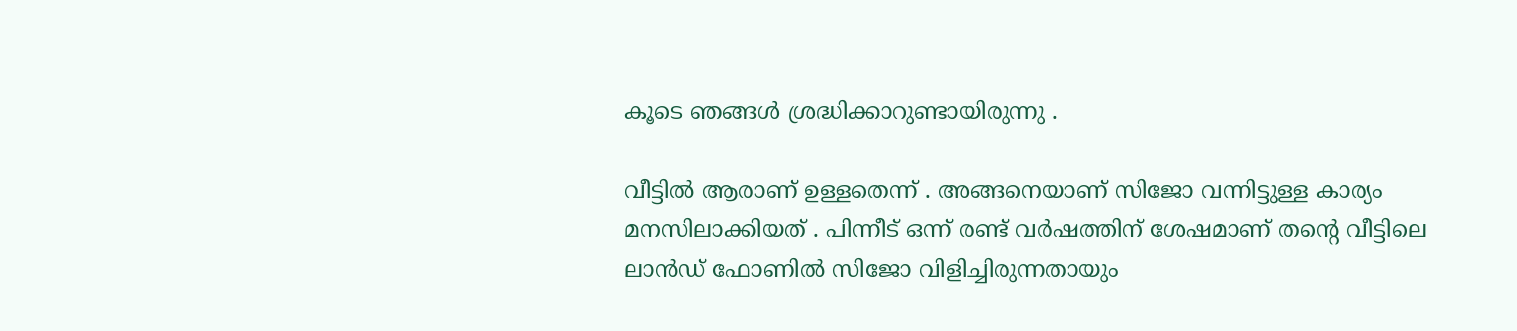കൂടെ ഞങ്ങൾ ശ്രദ്ധിക്കാറുണ്ടായിരുന്നു .

വീട്ടിൽ ആരാണ് ഉള്ളതെന്ന് . അങ്ങനെയാണ് സിജോ വന്നിട്ടുള്ള കാര്യം മനസിലാക്കിയത് . പിന്നീട് ഒന്ന് രണ്ട് വർഷത്തിന് ശേഷമാണ് തന്റെ വീട്ടിലെ ലാൻഡ് ഫോണിൽ സിജോ വിളിച്ചിരുന്നതായും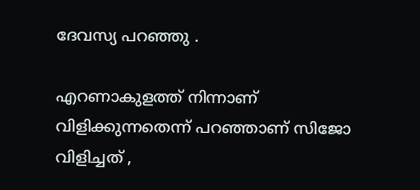ദേവസ്യ പറഞ്ഞു .

എറണാകുളത്ത് നിന്നാണ് വിളിക്കുന്നതെന്ന് പറഞ്ഞാണ് സിജോ വിളിച്ചത് ,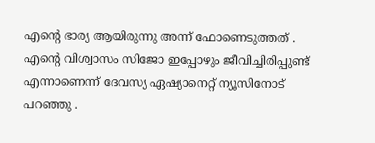എന്റെ ഭാര്യ ആയിരുന്നു അന്ന് ഫോണെടുത്തത് . എന്റെ വിശ്വാസം സിജോ ഇപ്പോഴും ജീവിച്ചിരിപ്പുണ്ട് എന്നാണെന്ന് ദേവസ്യ ഏഷ്യാനെറ്റ് ന്യൂസിനോട് പറഞ്ഞു .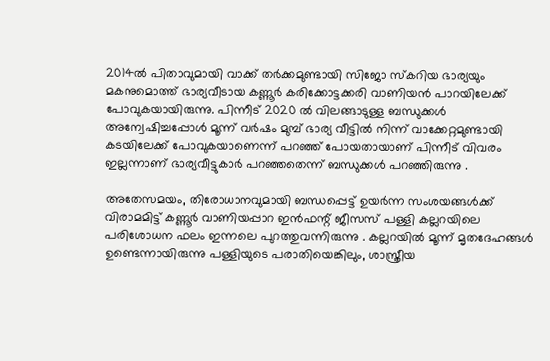2014ൽ പിതാവുമായി വാക്ക് തർക്കമുണ്ടായി സിജോ സ്കറിയ ഭാര്യയും മകനുമൊത്ത് ഭാര്യവീടായ കണ്ണൂർ കരിക്കോട്ടക്കരി വാണിയൻ പാറയിലേക്ക് പോവുകയായിരുന്നു. പിന്നീട് 2020 ൽ വിലങ്ങാടുള്ള ബന്ധുക്കൾ അന്വേഷിച്ചപ്പോൾ മൂന്ന് വർഷം മുമ്പ് ഭാര്യ വീട്ടിൽ നിന്ന് വാക്കേറ്റമുണ്ടായി കടയിലേക്ക് പോവുകയാണെന്ന് പറഞ്ഞ് പോയതായാണ് പിന്നീട് വിവരം ഇല്ലന്നാണ് ഭാര്യവീട്ടുകാർ പറഞ്ഞതെന്ന് ബന്ധുക്കൾ പറഞ്ഞിരുന്നു .

അതേസമയം, തിരോധാനവുമായി ബന്ധപ്പെട്ട് ഉയർന്ന സംശയങ്ങൾക്ക് വിരാമമിട്ട് കണ്ണൂർ വാണിയപ്പാറ ഇൻഫന്റ് ജീസസ് പള്ളി കല്ലറയിലെ പരിശോധന ഫലം ഇന്നലെ പുറത്തുവന്നിരുന്നു . കല്ലറയിൽ മൂന്ന് മൃതദേഹങ്ങൾ ഉണ്ടെന്നായിരുന്നു പള്ളിയുടെ പരാതിയെങ്കിലും, ശാസ്ത്രീയ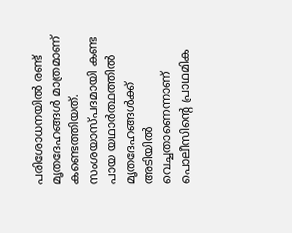പരിശോധനയിൽ രണ്ട് മൃതദേഹങ്ങൾ മാത്രമാണ് കണ്ടെത്തിയത്. സംശയാസ്പദമായി കണ്ട പായ യഥാർത്ഥത്തിൽ മൃതദേഹങ്ങൾക്ക് അടിയിൽ വെച്ചതാണെന്നാണ് പൊലീസിന്റെ പ്രാഥമിക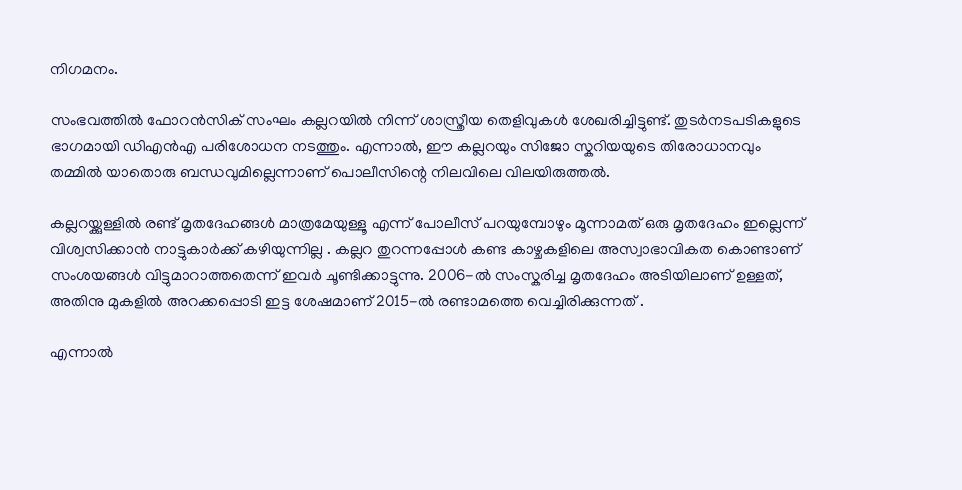നിഗമനം.

സംഭവത്തിൽ ഫോറൻസിക് സംഘം കല്ലറയിൽ നിന്ന് ശാസ്ത്രീയ തെളിവുകൾ ശേഖരിച്ചിട്ടുണ്ട്. തുടർനടപടികളുടെ ഭാഗമായി ഡിഎൻഎ പരിശോധന നടത്തും. എന്നാൽ, ഈ കല്ലറയും സിജോ സ്കറിയയുടെ തിരോധാനവും തമ്മിൽ യാതൊരു ബന്ധവുമില്ലെന്നാണ് പൊലീസിന്റെ നിലവിലെ വിലയിരുത്തൽ.

കല്ലറയ്ക്കുള്ളിൽ രണ്ട് മൃതദേഹങ്ങൾ മാത്രമേയുള്ളൂ എന്ന് പോലീസ് പറയുമ്പോഴും മൂന്നാമത് ഒരു മൃതദേഹം ഇല്ലെന്ന് വിശ്വസിക്കാൻ നാട്ടുകാർക്ക് കഴിയുന്നില്ല . കല്ലറ തുറന്നപ്പോൾ കണ്ട കാഴ്ചകളിലെ അസ്വാഭാവികത കൊണ്ടാണ് സംശയങ്ങൾ വിട്ടുമാറാത്തതെന്ന് ഇവർ ചൂണ്ടിക്കാട്ടുന്നു. 2006-ൽ സംസ്കരിച്ച മൃതദേഹം അടിയിലാണ് ഉള്ളത്, അതിനു മുകളിൽ അറക്കപ്പൊടി ഇട്ട ശേഷമാണ് 2015-ൽ രണ്ടാമത്തെ വെച്ചിരിക്കുന്നത് .

എന്നാൽ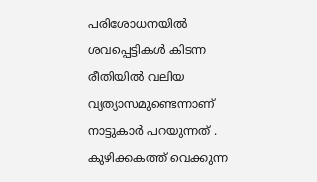പരിശോധനയിൽ ശവപ്പെട്ടികൾ കിടന്ന രീതിയിൽ വലിയ വ്യത്യാസമുണ്ടെന്നാണ് നാട്ടുകാർ പറയുന്നത് . കുഴിക്കകത്ത് വെക്കുന്ന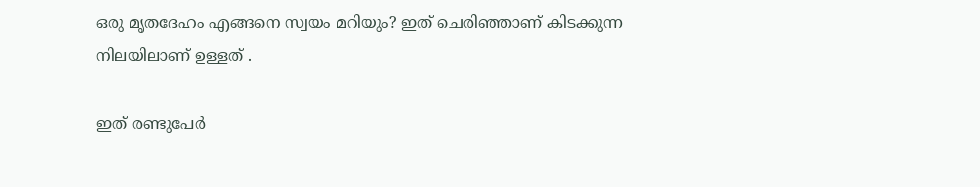ഒരു മൃതദേഹം എങ്ങനെ സ്വയം മറിയും? ഇത് ചെരിഞ്ഞാണ് കിടക്കുന്ന നിലയിലാണ് ഉള്ളത് .

ഇത് രണ്ടുപേർ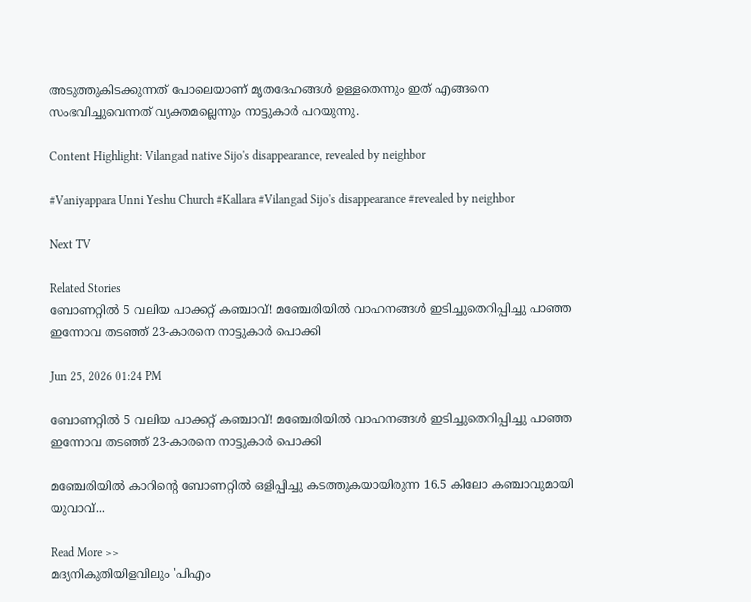അടുത്തുകിടക്കുന്നത് പോലെയാണ് മൃതദേഹങ്ങൾ ഉള്ളതെന്നും ഇത് എങ്ങനെ സംഭവിച്ചുവെന്നത് വ്യക്തമല്ലെന്നും നാട്ടുകാർ പറയുന്നു.

Content Highlight: Vilangad native Sijo's disappearance, revealed by neighbor

#Vaniyappara Unni Yeshu Church #Kallara #Vilangad Sijo's disappearance #revealed by neighbor

Next TV

Related Stories
ബോണറ്റിൽ 5 വലിയ പാക്കറ്റ് കഞ്ചാവ്! മഞ്ചേരിയിൽ വാഹനങ്ങൾ ഇടിച്ചുതെറിപ്പിച്ചു പാഞ്ഞ ഇന്നോവ തടഞ്ഞ് 23-കാരനെ നാട്ടുകാർ പൊക്കി

Jun 25, 2026 01:24 PM

ബോണറ്റിൽ 5 വലിയ പാക്കറ്റ് കഞ്ചാവ്! മഞ്ചേരിയിൽ വാഹനങ്ങൾ ഇടിച്ചുതെറിപ്പിച്ചു പാഞ്ഞ ഇന്നോവ തടഞ്ഞ് 23-കാരനെ നാട്ടുകാർ പൊക്കി

മഞ്ചേരിയിൽ കാറിന്റെ ബോണറ്റിൽ ഒളിപ്പിച്ചു കടത്തുകയായിരുന്ന 16.5 കിലോ കഞ്ചാവുമായി യുവാവ്...

Read More >>
മദ്യനികുതിയിളവിലും 'പിഎം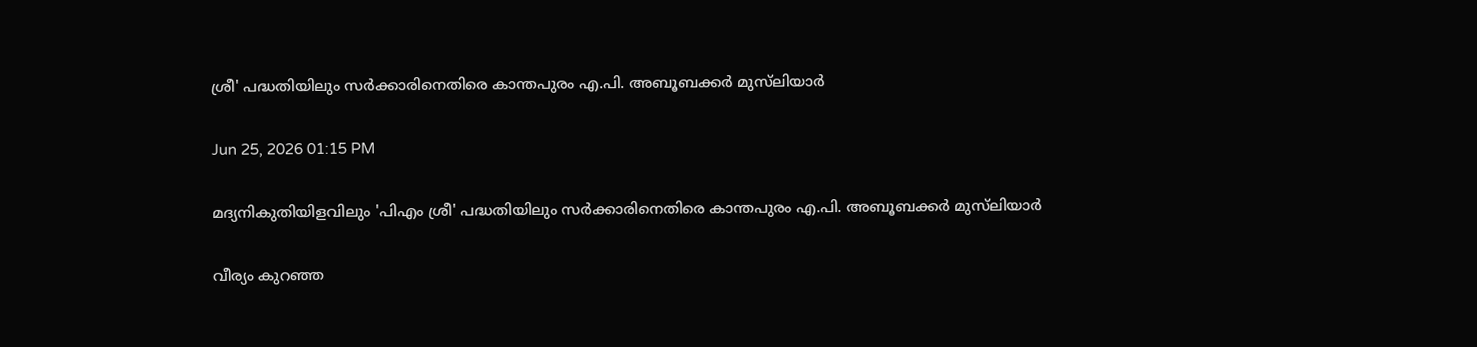ശ്രീ' പദ്ധതിയിലും സർക്കാരിനെതിരെ കാന്തപുരം എ.പി. അബൂബക്കർ മുസ്‌ലിയാർ

Jun 25, 2026 01:15 PM

മദ്യനികുതിയിളവിലും 'പിഎം ശ്രീ' പദ്ധതിയിലും സർക്കാരിനെതിരെ കാന്തപുരം എ.പി. അബൂബക്കർ മുസ്‌ലിയാർ

വീര്യം കുറഞ്ഞ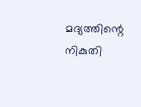മദ്യത്തിന്റെ നികുതി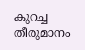കുറച്ച തീരുമാനം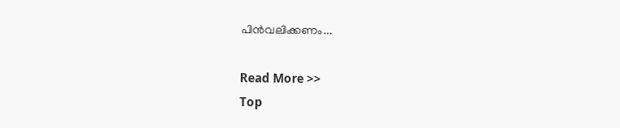പിന്‍വലിക്കണം...

Read More >>
Top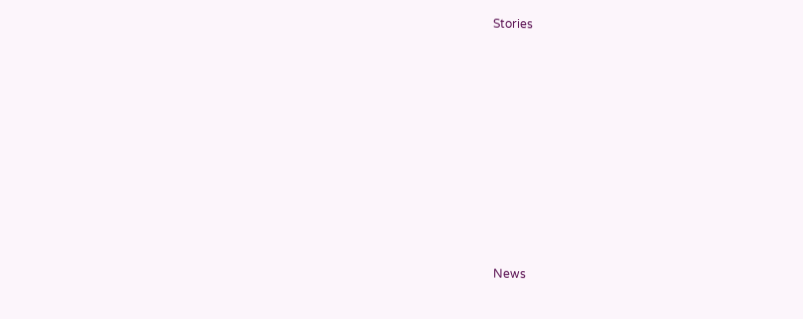Stories










News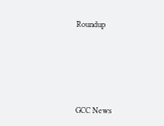Roundup






GCC News